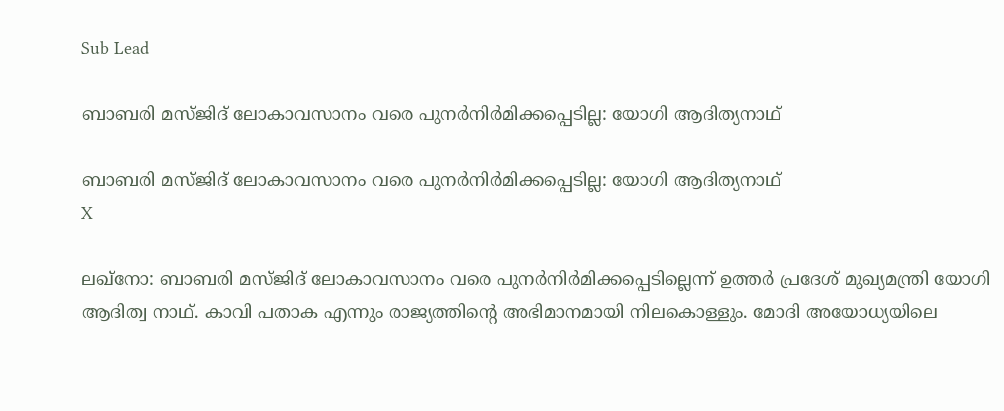Sub Lead

ബാബരി മസ്ജിദ് ലോകാവസാനം വരെ പുനര്‍നിര്‍മിക്കപ്പെടില്ല: യോഗി ആദിത്യനാഥ്

ബാബരി മസ്ജിദ് ലോകാവസാനം വരെ പുനര്‍നിര്‍മിക്കപ്പെടില്ല: യോഗി ആദിത്യനാഥ്
X

ലഖ്‌നോ: ബാബരി മസ്ജിദ് ലോകാവസാനം വരെ പുനര്‍നിര്‍മിക്കപ്പെടില്ലെന്ന് ഉത്തര്‍ പ്രദേശ് മുഖ്യമന്ത്രി യോഗി ആദിത്വ നാഥ്. കാവി പതാക എന്നും രാജ്യത്തിന്റെ അഭിമാനമായി നിലകൊള്ളും. മോദി അയോധ്യയിലെ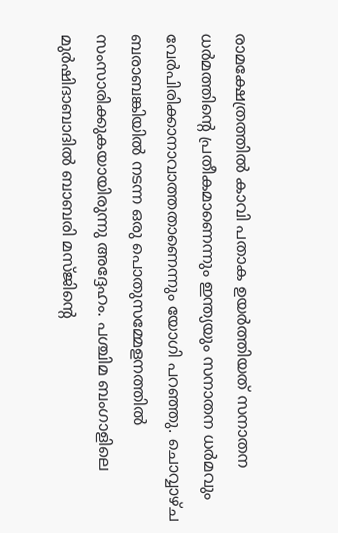രാമക്ഷേത്രത്തില്‍ കാവി പതാക ഉയര്‍ത്തിയത് സനാതന ധര്‍മത്തിന്റെ പ്രതീകമാണെന്നും ഇന്ത്യയും സനാതന ധര്‍മവും വേര്‍പിരിക്കാനാവാത്തതാണെന്നും യോഗി പറഞ്ഞു. ചൊവ്വാഴ്ച ബരാബങ്കിയില്‍ നടന്ന ഒരു പൊതുസമ്മേളനത്തില്‍ സംസാരിക്കുകയായിരുന്നു അദ്ദേഹം. പശ്ചിമ ബംഗാളിലെ മുര്‍ഷിദാബാദില്‍ ബാബരി മസ്ജിന്റെ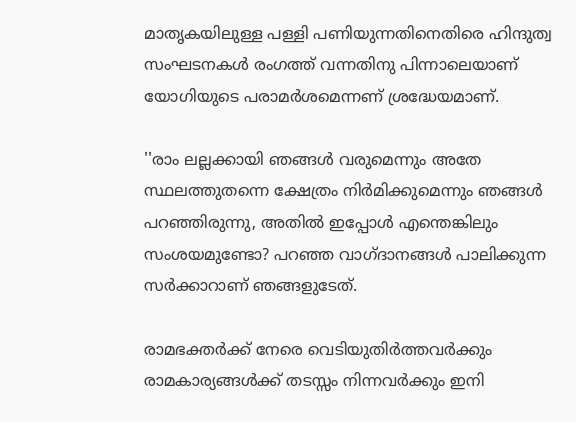മാതൃകയിലുള്ള പള്ളി പണിയുന്നതിനെതിരെ ഹിന്ദുത്വ സംഘടനകള്‍ രംഗത്ത് വന്നതിനു പിന്നാലെയാണ് യോഗിയുടെ പരാമര്‍ശമെന്നണ് ശ്രദ്ധേയമാണ്.

''രാം ലല്ലക്കായി ഞങ്ങള്‍ വരുമെന്നും അതേ സ്ഥലത്തുതന്നെ ക്ഷേത്രം നിര്‍മിക്കുമെന്നും ഞങ്ങള്‍ പറഞ്ഞിരുന്നു, അതില്‍ ഇപ്പോള്‍ എന്തെങ്കിലും സംശയമുണ്ടോ? പറഞ്ഞ വാഗ്ദാനങ്ങള്‍ പാലിക്കുന്ന സര്‍ക്കാറാണ് ഞങ്ങളുടേത്.

രാമഭക്തര്‍ക്ക് നേരെ വെടിയുതിര്‍ത്തവര്‍ക്കും രാമകാര്യങ്ങള്‍ക്ക് തടസ്സം നിന്നവര്‍ക്കും ഇനി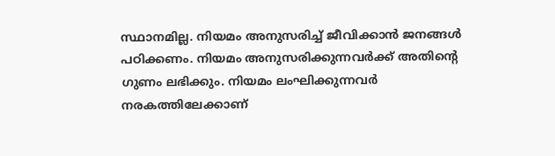സ്ഥാനമില്ല. നിയമം അനുസരിച്ച് ജീവിക്കാന്‍ ജനങ്ങള്‍ പഠിക്കണം. നിയമം അനുസരിക്കുന്നവര്‍ക്ക് അതിന്റെ ഗുണം ലഭിക്കും. നിയമം ലംഘിക്കുന്നവര്‍ നരകത്തിലേക്കാണ്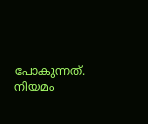പോകുന്നത്. നിയമം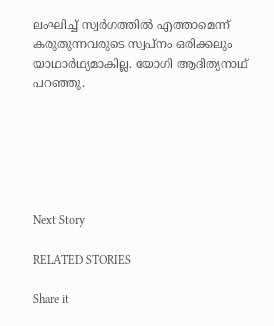ലംഘിച്ച് സ്വര്‍ഗത്തില്‍ എത്താമെന്ന് കരുതുന്നവരുടെ സ്വപ്നം ഒരിക്കലും യാഥാര്‍ഥ്യമാകില്ല. യോഗി ആദിത്യനാഥ് പറഞ്ഞു.






Next Story

RELATED STORIES

Share it